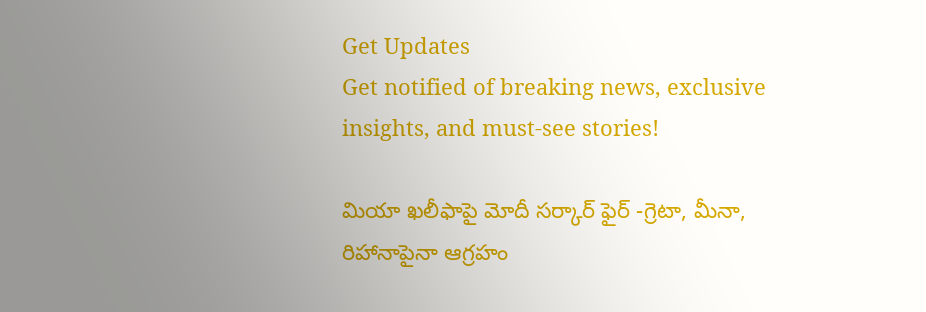Get Updates
Get notified of breaking news, exclusive insights, and must-see stories!

మియా ఖలీఫాపై మోదీ సర్కార్ ఫైర్ -గ్రెటా, మీనా, రిహానాపైనా ఆగ్రహం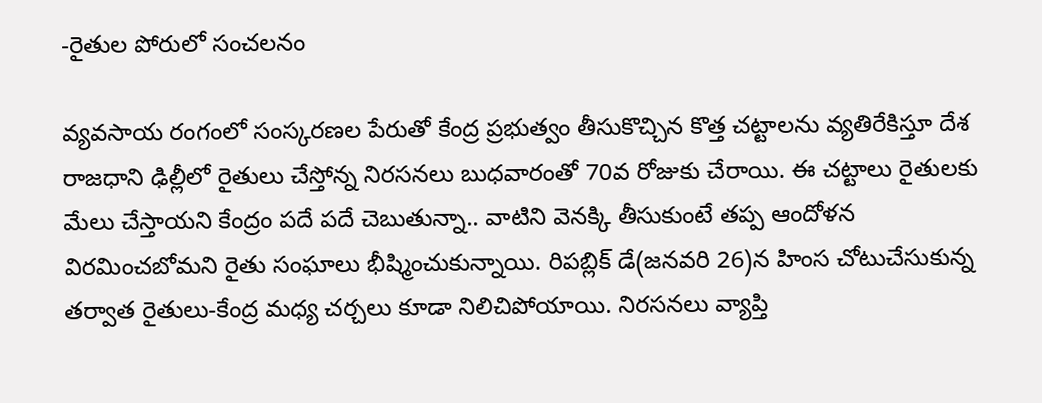-రైతుల పోరులో సంచలనం

వ్యవసాయ రంగంలో సంస్కరణల పేరుతో కేంద్ర ప్రభుత్వం తీసుకొచ్చిన కొత్త చట్టాలను వ్యతిరేకిస్తూ దేశ రాజధాని ఢిల్లీలో రైతులు చేస్తోన్న నిరసనలు బుధవారంతో 70వ రోజుకు చేరాయి. ఈ చట్టాలు రైతులకు మేలు చేస్తాయని కేంద్రం పదే పదే చెబుతున్నా.. వాటిని వెనక్కి తీసుకుంటే తప్ప ఆందోళన విరమించబోమని రైతు సంఘాలు భీష్మించుకున్నాయి. రిపబ్లిక్ డే(జనవరి 26)న హింస చోటుచేసుకున్న తర్వాత రైతులు-కేంద్ర మధ్య చర్చలు కూడా నిలిచిపోయాయి. నిరసనలు వ్యాప్తి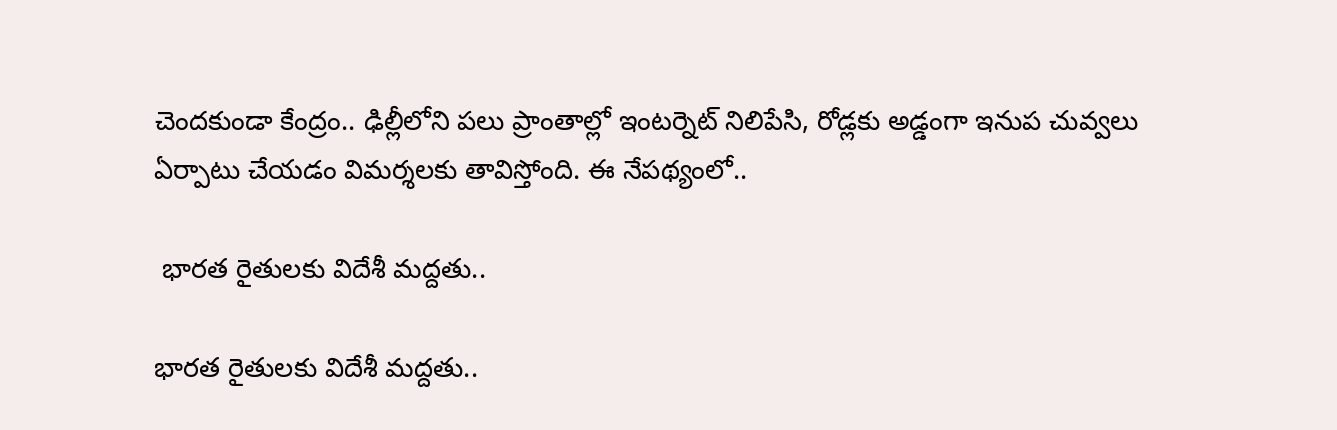చెందకుండా కేంద్రం.. ఢిల్లీలోని పలు ప్రాంతాల్లో ఇంటర్నెట్ నిలిపేసి, రోడ్లకు అడ్డంగా ఇనుప చువ్వలు ఏర్పాటు చేయడం విమర్శలకు తావిస్తోంది. ఈ నేపథ్యంలో..

 భారత రైతులకు విదేశీ మద్దతు..

భారత రైతులకు విదేశీ మద్దతు..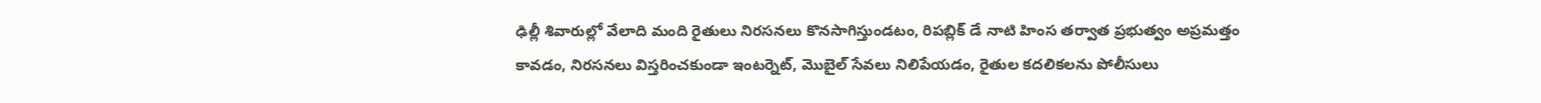ఢిల్లీ శివారుల్లో వేలాది మంది రైతులు నిరసనలు కొనసాగిస్తుండటం, రిపబ్లిక్ డే నాటి హింస తర్వాత ప్రభుత్వం అప్రమత్తం కావడం, నిరసనలు విస్తరించకుండా ఇంటర్నెట్, మొబైల్ సేవలు నిలిపేయడం, రైతుల కదలికలను పోలీసులు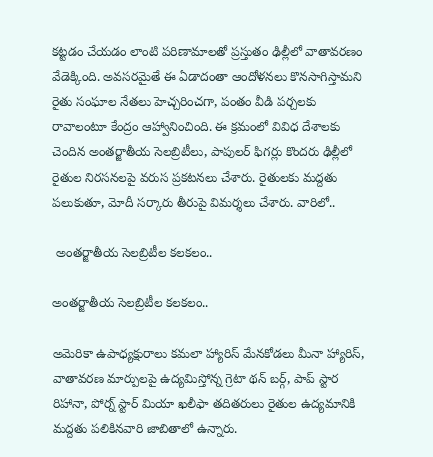కట్టడం చేయడం లాంటి పరిణామాలతో ప్రస్తుతం ఢిల్లీలో వాతావరణం వేడెక్కింది. అవసరమైతే ఈ ఏడాదంతా ఆందోళనలు కొనసాగిస్తామని రైతు సంఘాల నేతలు హెచ్చరించగా, పంతం వీడి పర్చలకు రావాలంటూ కేంద్రం ఆహ్వానించింది. ఈ క్రమంలో వివిధ దేశాలకు చెందిన అంతర్జాతీయ సెలబ్రిటీలు, పాపులర్ ఫిగర్లు కొందరు ఢిల్లీలో రైతుల నిరసనలపై వరుస ప్రకటనలు చేశారు. రైతులకు మద్దతు పలుకుతూ, మోదీ సర్కారు తీరుపై విమర్శలు చేశారు. వారిలో..

 అంతర్జాతీయ సెలబ్రిటీల కలకలం..

అంతర్జాతీయ సెలబ్రిటీల కలకలం..

అమెరికా ఉపాధ్యక్షురాలు కమలా హ్యారిస్ మేనకోడలు మీనా హ్యారిస్, వాతావరణ మార్పులపై ఉద్యమిస్తోన్న గ్రెటా థన్ బర్గ్, పాప్ స్టార రిహానా, పోర్న్ స్టార్ మియా ఖలీఫా తదితరులు రైతుల ఉద్యమానికి మద్దతు పలికినవారి జాబితాలో ఉన్నారు.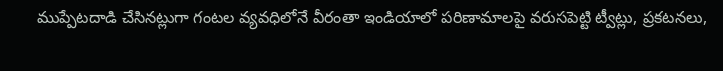ముప్పేటదాడి చేసినట్లుగా గంటల వ్యవధిలోనే వీరంతా ఇండియాలో పరిణామాలపై వరుసపెట్టి ట్వీట్లు, ప్రకటనలు,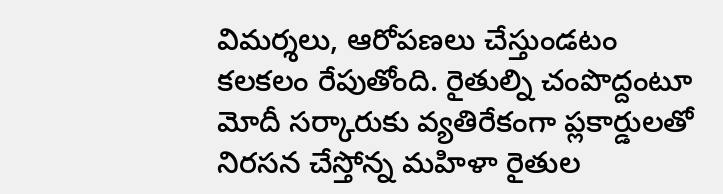విమర్శలు, ఆరోపణలు చేస్తుండటం కలకలం రేపుతోంది. రైతుల్ని చంపొద్దంటూ మోదీ సర్కారుకు వ్యతిరేకంగా ప్లకార్డులతో నిరసన చేస్తోన్న మహిళా రైతుల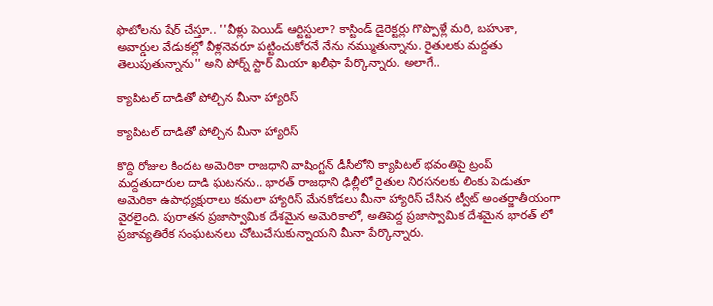ఫొటోలను షేర్ చేస్తూ.. ''వీళ్లు పెయిడ్ ఆర్టిస్టులా? కాస్టిండ్ డైరెక్టర్లు గొప్పొళ్లే మరి, బహుశా, అవార్డుల వేడుకల్లో వీళ్లనెవరూ పట్టించుకోరనే నేను నమ్ముతున్నాను. రైతులకు మద్దతు తెలుపుతున్నాను'' అని పోర్న్ స్టార్ మియా ఖలీఫా పేర్కొన్నారు. అలాగే..

క్యాపిటల్ దాడితో పోల్చిన మీనా హ్యారిస్

క్యాపిటల్ దాడితో పోల్చిన మీనా హ్యారిస్

కొద్ది రోజుల కిందట అమెరికా రాజధాని వాషింగ్టన్ డీసీలోని క్యాపిటల్ భవంతిపై ట్రంప్ మద్దతుదారుల దాడి ఘటనను.. భారత్ రాజధాని ఢిల్లీలో రైతుల నిరసనలకు లింకు పెడుతూ అమెరికా ఉపాధ్యక్షురాలు కమలా హ్యారిస్ మేనకోడలు మీనా హ్యారిస్ చేసిన ట్వీట్ అంతర్జాతీయంగా వైరలైంది. పురాతన ప్రజాస్వామిక దేశమైన అమెరికాలో, అతిపెద్ద ప్రజాస్వామిక దేశమైన భారత్ లో ప్రజావ్యతిరేక సంఘటనలు చోటుచేసుకున్నాయని మీనా పేర్కొన్నారు.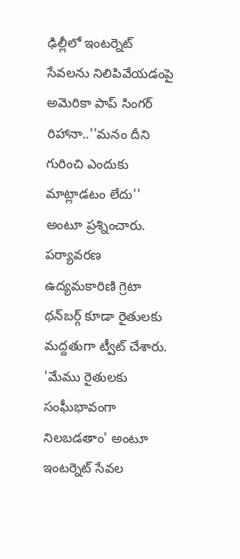ఢిల్లీలో ఇంటర్నెట్ సేవలను నిలిపివేయడంపై అమెరికా పాప్ సింగర్ రిహానా..''మనం దీని గురించి ఎందుకు మాట్లాడటం లేదు'' అంటూ ప్రశ్నించారు. పర్యావరణ ఉద్యమకారిణి గ్రెటా థన్‌బర్గ్ కూడా రైతులకు మద్దతుగా ట్వీట్ చేశారు. 'మేము రైతులకు సంఘీభావంగా నిలబడతాం' అంటూ ఇంటర్నెట్ సేవల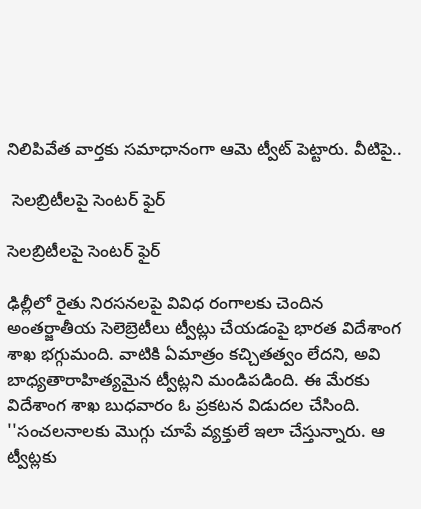నిలిపివేత వార్తకు సమాధానంగా ఆమె ట్వీట్ పెట్టారు. వీటిపై..

 సెలబ్రిటీలపై సెంటర్ ఫైర్

సెలబ్రిటీలపై సెంటర్ ఫైర్

ఢిల్లీలో రైతు నిరసనలపై వివిధ రంగాలకు చెందిన అంతర్జాతీయ సెలెబ్రెటీలు ట్వీట్లు చేయడంపై భారత విదేశాంగ శాఖ భగ్గుమంది. వాటికి ఏమాత్రం కచ్చితత్వం లేదని, అవి బాధ్యతారాహిత్యమైన ట్వీట్లని మండిపడింది. ఈ మేరకు విదేశాంగ శాఖ బుధవారం ఓ ప్రకటన విడుదల చేసింది. ''సంచలనాలకు మొగ్గు చూపే వ్యక్తులే ఇలా చేస్తున్నారు. ఆ ట్వీట్లకు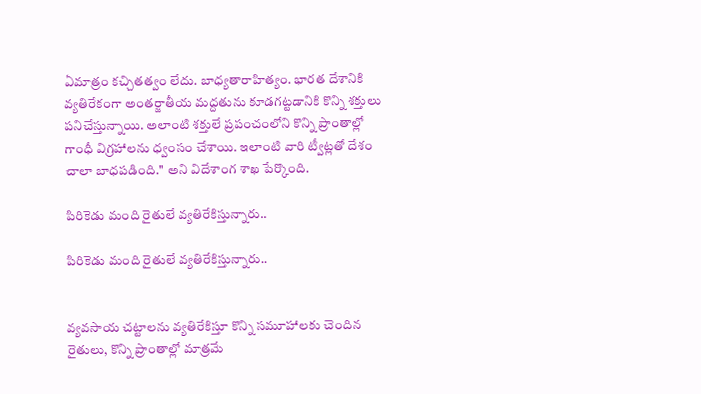ఏమాత్రం కచ్చితత్వం లేదు. బాధ్యతారాహిత్యం. భారత దేశానికి వ్యతిరేకంగా అంతర్జాతీయ మద్దతును కూడగట్టడానికి కొన్ని శక్తులు పనిచేస్తున్నాయి. అలాంటి శక్తులే ప్రపంచంలోని కొన్ని ప్రాంతాల్లో గాంధీ విగ్రహాలను ధ్వంసం చేశాయి. ఇలాంటి వారి ట్వీట్లతో దేశం చాలా బాధపడింది.'' అని విదేశాంగ శాఖ పేర్కొంది.

పిరికెడు మంది రైతులే వ్యతిరేకిస్తున్నారు..

పిరికెడు మంది రైతులే వ్యతిరేకిస్తున్నారు..


వ్యవసాయ చట్టాలను వ్యతిరేకిస్తూ కొన్ని సమూహాలకు చెందిన రైతులు, కొన్ని ప్రాంతాల్లో మాత్రమే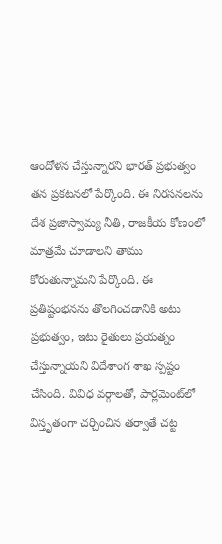ఆందోళన చేస్తున్నారని భారత్ ప్రభుత్వం తన ప్రకటనలో పేర్కొంది. ఈ నిరసనలను దేశ ప్రజాస్వామ్య నీతి, రాజకీయ కోణంలో మాత్రమే చూడాలని తాము కోరుతున్నామని పేర్కొంది. ఈ ప్రతిష్టంభనను తొలగించడానికి అటు ప్రభుత్వం, ఇటు రైతులు ప్రయత్నం చేస్తున్నాయని విదేశాంగ శాఖ స్పష్టం చేసింది. వివిధ వర్గాలతో, పార్లమెంట్‌లో విస్తృతంగా చర్చించిన తర్వాతే చట్ట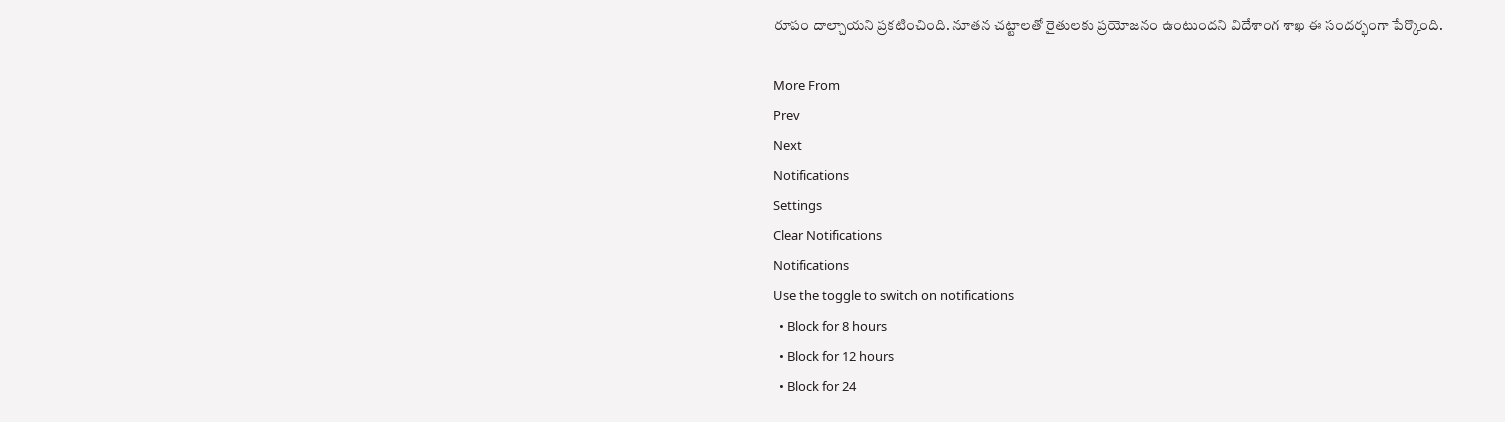రూపం దాల్చాయని ప్రకటించింది. నూతన చట్టాలతో రైతులకు ప్రయోజనం ఉంటుందని విదేశాంగ శాఖ ఈ సందర్భంగా పేర్కొంది.

More From
Prev
Next
Notifications
Settings
Clear Notifications
Notifications
Use the toggle to switch on notifications
  • Block for 8 hours
  • Block for 12 hours
  • Block for 24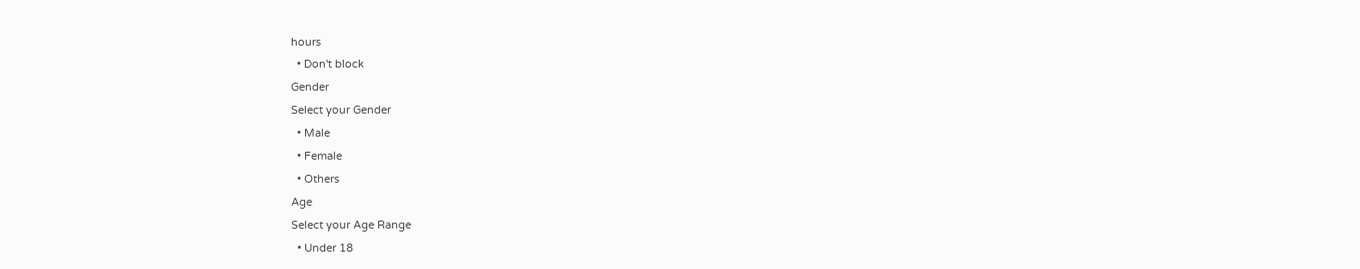hours
  • Don't block
Gender
Select your Gender
  • Male
  • Female
  • Others
Age
Select your Age Range
  • Under 18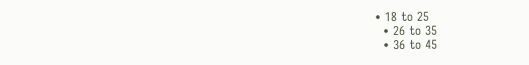• 18 to 25
  • 26 to 35
  • 36 to 45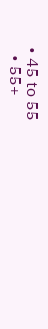• 45 to 55
  • 55+